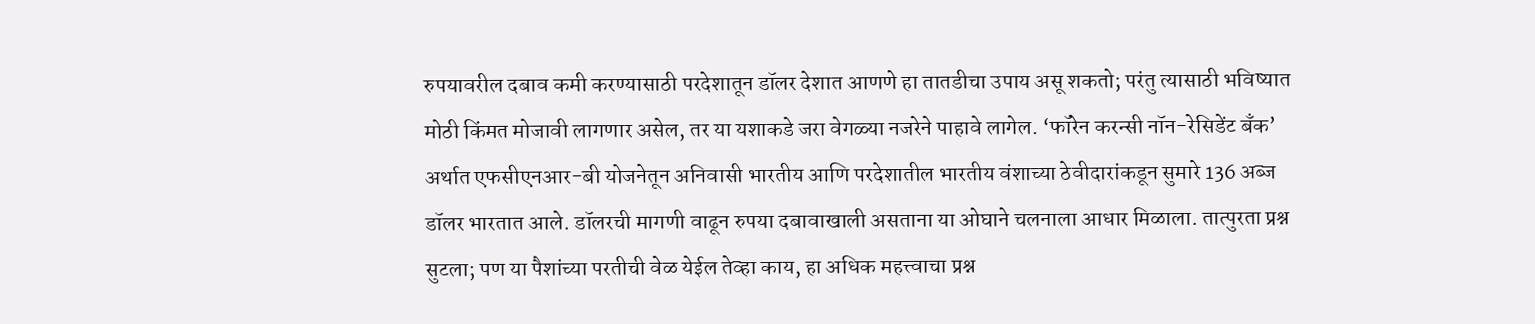रुपयावरील दबाव कमी करण्यासाठी परदेशातून डॉलर देशात आणणे हा तातडीचा उपाय असू शकतो; परंतु त्यासाठी भविष्यात मोठी किंमत मोजावी लागणार असेल, तर या यशाकडे जरा वेगळ्या नजरेने पाहावे लागेल. ‘फॉरेन करन्सी नॉन-रेसिडेंट बँक’ अर्थात एफसीएनआर-बी योजनेतून अनिवासी भारतीय आणि परदेशातील भारतीय वंशाच्या ठेवीदारांकडून सुमारे 136 अब्ज डॉलर भारतात आले. डॉलरची मागणी वाढून रुपया दबावाखाली असताना या ओघाने चलनाला आधार मिळाला. तात्पुरता प्रश्न सुटला; पण या पैशांच्या परतीची वेळ येईल तेव्हा काय, हा अधिक महत्त्वाचा प्रश्न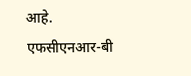आहे.
एफसीएनआर-बी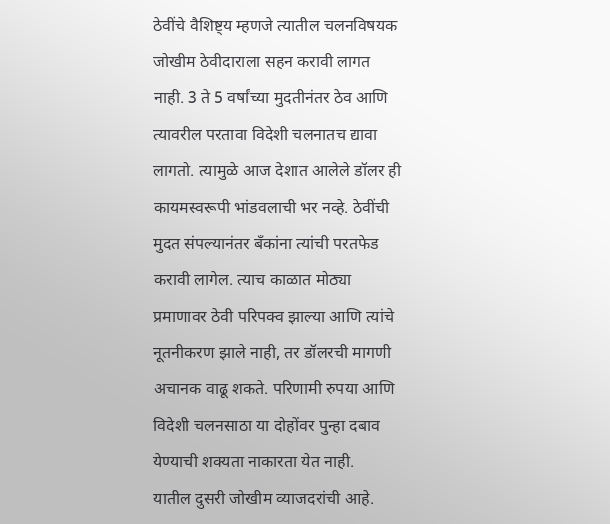ठेवींचे वैशिष्ट्य म्हणजे त्यातील चलनविषयक जोखीम ठेवीदाराला सहन करावी लागत नाही. 3 ते 5 वर्षांच्या मुदतीनंतर ठेव आणि त्यावरील परतावा विदेशी चलनातच द्यावा लागतो. त्यामुळे आज देशात आलेले डॉलर ही कायमस्वरूपी भांडवलाची भर नव्हे. ठेवींची मुदत संपल्यानंतर बँकांना त्यांची परतफेड करावी लागेल. त्याच काळात मोठ्या प्रमाणावर ठेवी परिपक्व झाल्या आणि त्यांचे नूतनीकरण झाले नाही, तर डॉलरची मागणी अचानक वाढू शकते. परिणामी रुपया आणि विदेशी चलनसाठा या दोहोंवर पुन्हा दबाव येण्याची शक्यता नाकारता येत नाही.
यातील दुसरी जोखीम व्याजदरांची आहे.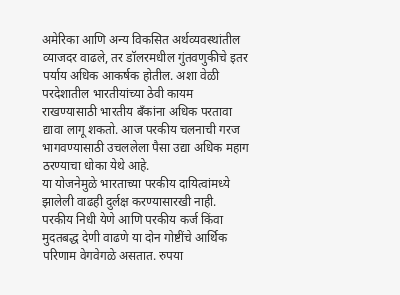अमेरिका आणि अन्य विकसित अर्थव्यवस्थांतील व्याजदर वाढले, तर डॉलरमधील गुंतवणुकीचे इतर पर्याय अधिक आकर्षक होतील. अशा वेळी परदेशातील भारतीयांच्या ठेवी कायम राखण्यासाठी भारतीय बँकांना अधिक परतावा द्यावा लागू शकतो. आज परकीय चलनाची गरज भागवण्यासाठी उचललेला पैसा उद्या अधिक महाग ठरण्याचा धोका येथे आहे.
या योजनेमुळे भारताच्या परकीय दायित्वांमध्ये झालेली वाढही दुर्लक्ष करण्यासारखी नाही. परकीय निधी येणे आणि परकीय कर्ज किंवा मुदतबद्ध देणी वाढणे या दोन गोष्टींचे आर्थिक परिणाम वेगवेगळे असतात. रुपया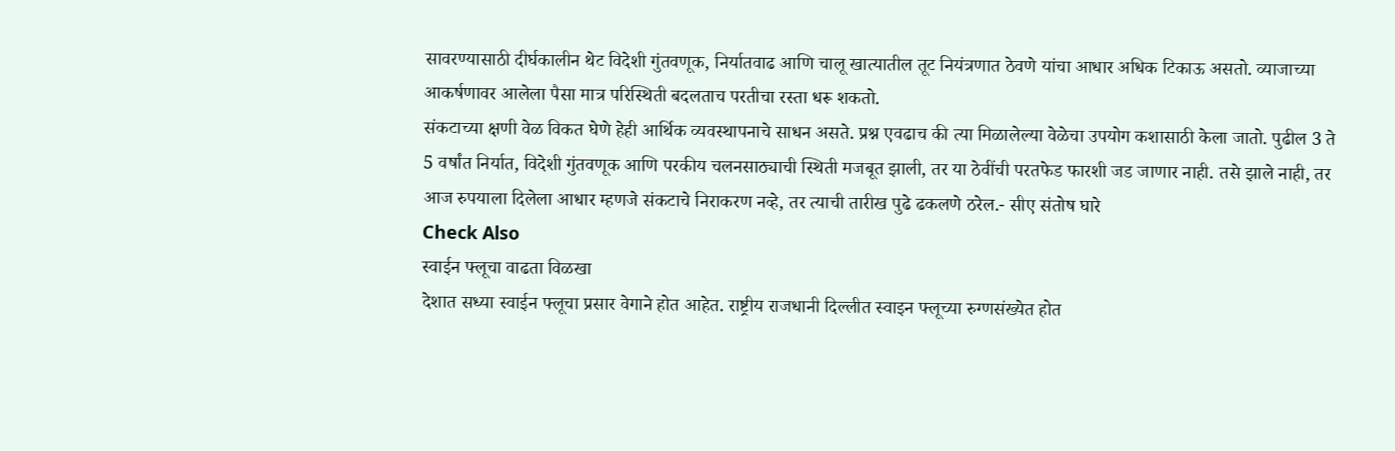सावरण्यासाठी दीर्घकालीन थेट विदेशी गुंतवणूक, निर्यातवाढ आणि चालू खात्यातील तूट नियंत्रणात ठेवणे यांचा आधार अधिक टिकाऊ असतो. व्याजाच्या आकर्षणावर आलेला पैसा मात्र परिस्थिती बदलताच परतीचा रस्ता धरू शकतो.
संकटाच्या क्षणी वेळ विकत घेणे हेही आर्थिक व्यवस्थापनाचे साधन असते. प्रश्न एवढाच की त्या मिळालेल्या वेळेचा उपयोग कशासाठी केला जातो. पुढील 3 ते 5 वर्षांत निर्यात, विदेशी गुंतवणूक आणि परकीय चलनसाठ्याची स्थिती मजबूत झाली, तर या ठेवींची परतफेड फारशी जड जाणार नाही. तसे झाले नाही, तर आज रुपयाला दिलेला आधार म्हणजे संकटाचे निराकरण नव्हे, तर त्याची तारीख पुढे ढकलणे ठरेल.- सीए संतोष घारे
Check Also
स्वाईन फ्लूचा वाढता विळखा
देशात सध्या स्वाईन फ्लूचा प्रसार वेगाने होत आहेत. राष्ट्रीय राजधानी दिल्लीत स्वाइन फ्लूच्या रुग्णसंख्येत होत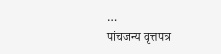…
पांचजन्य वृत्तपत्र